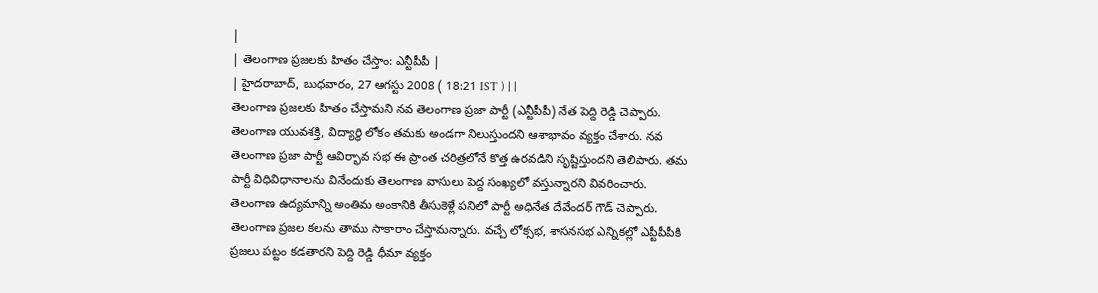|
| తెలంగాణ ప్రజలకు హితం చేస్తాం: ఎన్టీపీపీ |
| హైదరాబాద్, బుధవారం, 27 ఆగస్టు 2008 ( 18:21 IST ) | |
తెలంగాణ ప్రజలకు హితం చేస్తామని నవ తెలంగాణ ప్రజా పార్టీ (ఎన్టీపీపీ) నేత పెద్ది రెడ్డి చెప్పారు. తెలంగాణ యువశక్తి, విద్యార్థి లోకం తమకు అండగా నిలుస్తుందని ఆశాభావం వ్యక్తం చేశారు. నవ తెలంగాణ ప్రజా పార్టీ ఆవిర్భావ సభ ఈ ప్రాంత చరిత్రలోనే కొత్త ఉరవడిని సృష్టిస్తుందని తెలిపారు. తమ పార్టీ విధివిధానాలను వినేందుకు తెలంగాణ వాసులు పెద్ద సంఖ్యలో వస్తున్నారని వివరించారు.
తెలంగాణ ఉద్యమాన్ని అంతిమ అంకానికి తీసుకెళ్లే పనిలో పార్టీ అధినేత దేవేందర్ గౌడ్ చెప్పారు. తెలంగాణ ప్రజల కలను తాము సాకారాం చేస్తామన్నారు. వచ్చే లోక్సభ, శాసనసభ ఎన్నికల్లో ఎప్టీపీపీకి ప్రజలు పట్టం కడతారని పెద్ది రెడ్డి ధీమా వ్యక్తం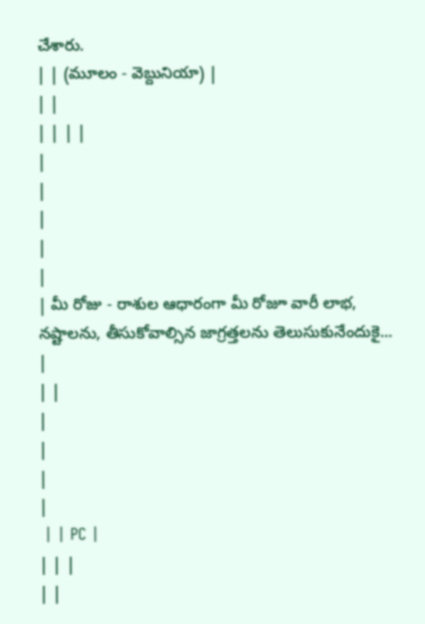చేశారు.
| | (మూలం - వెబ్దునియా) |
| |
| | | |
|
|
|
|
|
| మీ రోజు - రాశుల ఆధారంగా మీ రోజూ వారీ లాభ, నష్టాలను, తీసుకోవాల్సిన జాగ్రత్తలను తెలుసుకునేందుకై... |
| |
|
|
|
|
 | | PC |
| | |
| |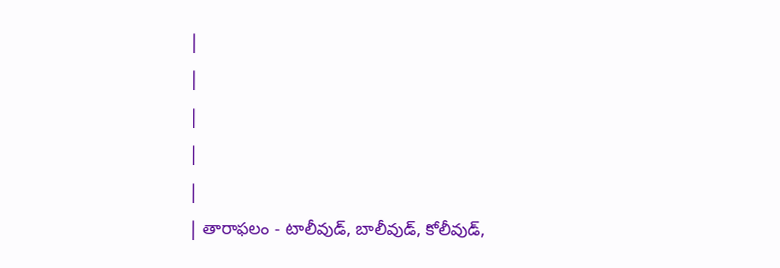|
|
|
|
|
| తారాఫలం - టాలీవుడ్, బాలీవుడ్, కోలీవుడ్,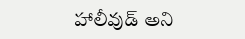హాలీవుడ్ అని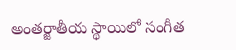అంతర్జాతీయ స్థాయిలో సంగీత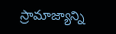స్రామాజ్యాన్ని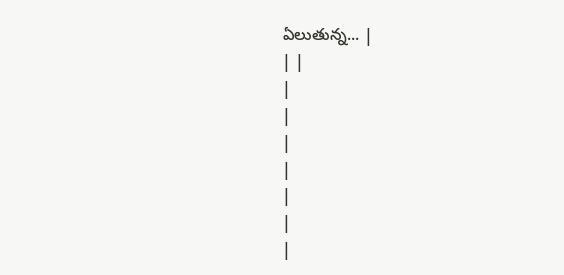ఏలుతున్న... |
| |
|
|
|
|
|
|
|